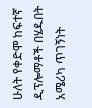ሁለት የቀድሞ ከፍተኛ ዲፕሎማቶች በሄዱበት አሜሪካ ጥገኝነት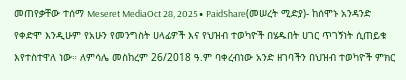መጠየቃቸው ተሰማ Meseret MediaOct 28, 2025∙ PaidShare(መሠረት ሚድያ)- ከሰሞኑ አንዳንድ የቀድሞ እንዲሁም የአሁን የመንግስት ሀላፊዎች እና የህዝብ ተወካዮች በሄዱበት ሀገር ጥገኝነት ሲጠይቁ እየተስተዋለ ነው። ለምሳሌ መስከረም 26/2018 ዓ.ም ባቀረብነው አንድ ዘገባችን በህዝብ ተወካዮች ምክር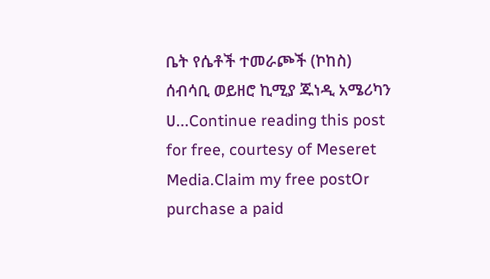ቤት የሴቶች ተመራጮች (ኮከስ) ሰብሳቢ ወይዘሮ ኪሚያ ጁነዲ አሜሪካን ሀ…Continue reading this post for free, courtesy of Meseret Media.Claim my free postOr purchase a paid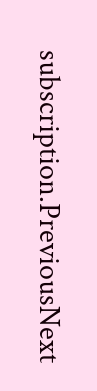subscription.PreviousNext